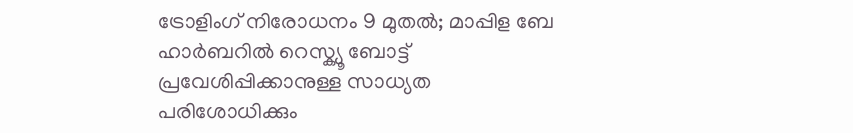ട്രോളിംഗ് നിരോധനം 9 മുതൽ; മാപ്പിള ബേ ഹാർബറിൽ റെസ്ക്യൂ ബോട്ട് പ്രവേശിപ്പിക്കാനുള്ള സാധ്യത പരിശോധിക്കും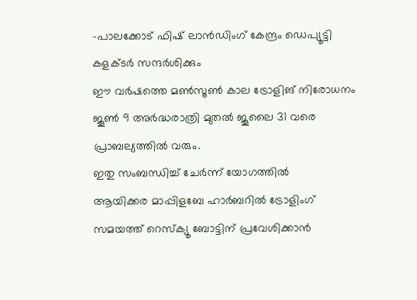-പാലക്കോട് ഫിഷ് ലാൻഡിംഗ് കേന്ദ്രം ഡെപ്യൂട്ടി കളക്ടർ സന്ദർശിക്കും
ഈ വർഷത്തെ മൺസൂൺ കാല ട്രോളിങ് നിരോധനം ജൂൺ 9 അർദ്ധരാത്രി മുതൽ ജൂലൈ 31 വരെ പ്രാബല്യത്തിൽ വരും.
ഇതു സംബന്ധിച്ച് ചേർന്ന് യോഗത്തിൽ
ആയിക്കര മാപ്പിളബേ ഹാർബറിൽ ട്രോളിംഗ് സമയത്ത് റെസ്ക്യൂ ബോട്ടിന് പ്രവേശിക്കാൻ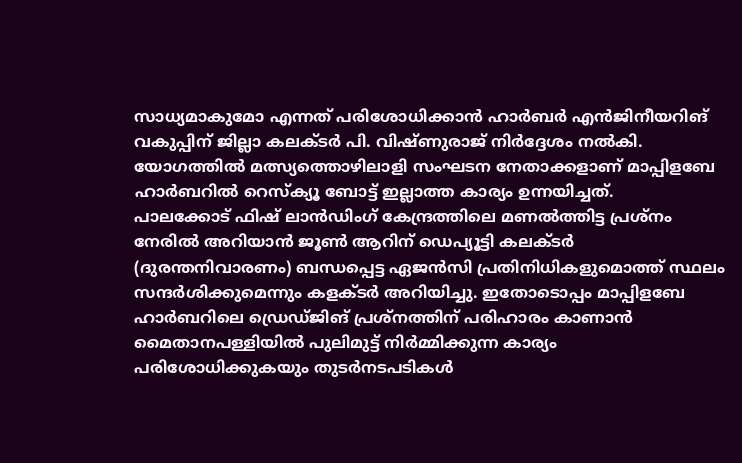സാധ്യമാകുമോ എന്നത് പരിശോധിക്കാൻ ഹാർബർ എൻജിനീയറിങ് വകുപ്പിന് ജില്ലാ കലക്ടർ പി. വിഷ്ണുരാജ് നിർദ്ദേശം നൽകി.
യോഗത്തിൽ മത്സ്യത്തൊഴിലാളി സംഘടന നേതാക്കളാണ് മാപ്പിളബേ ഹാർബറിൽ റെസ്ക്യൂ ബോട്ട് ഇല്ലാത്ത കാര്യം ഉന്നയിച്ചത്.
പാലക്കോട് ഫിഷ് ലാൻഡിംഗ് കേന്ദ്രത്തിലെ മണൽത്തിട്ട പ്രശ്നം നേരിൽ അറിയാൻ ജൂൺ ആറിന് ഡെപ്യൂട്ടി കലക്ടർ (ദുരന്തനിവാരണം) ബന്ധപ്പെട്ട ഏജൻസി പ്രതിനിധികളുമൊത്ത് സ്ഥലം സന്ദർശിക്കുമെന്നും കളക്ടർ അറിയിച്ചു. ഇതോടൊപ്പം മാപ്പിളബേ ഹാർബറിലെ ഡ്രെഡ്ജിങ് പ്രശ്നത്തിന് പരിഹാരം കാണാൻ മൈതാനപള്ളിയിൽ പുലിമുട്ട് നിർമ്മിക്കുന്ന കാര്യം പരിശോധിക്കുകയും തുടർനടപടികൾ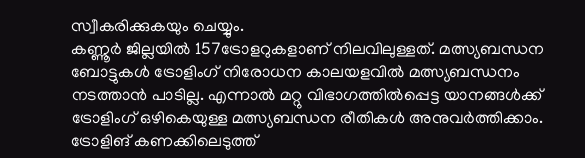സ്വീകരിക്കുകയും ചെയ്യും.
കണ്ണൂർ ജില്ലയിൽ 157ട്രോളറുകളാണ് നിലവിലുള്ളത്. മത്സ്യബന്ധന ബോട്ടുകൾ ട്രോളിംഗ് നിരോധന കാലയളവിൽ മത്സ്യബന്ധനം നടത്താൻ പാടില്ല. എന്നാൽ മറ്റു വിഭാഗത്തിൽപ്പെട്ട യാനങ്ങൾക്ക് ട്രോളിംഗ് ഒഴികെയുള്ള മത്സ്യബന്ധന രീതികൾ അനുവർത്തിക്കാം.
ട്രോളിങ് കണക്കിലെടുത്ത്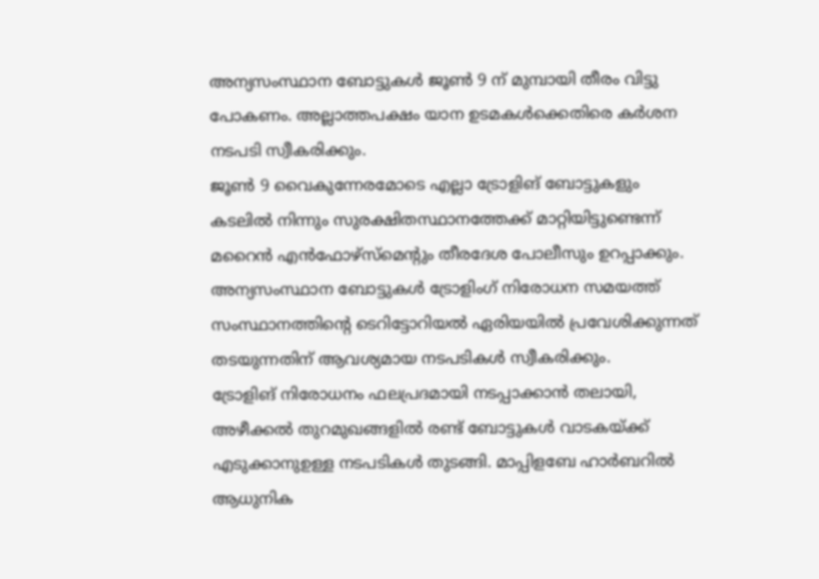അന്യസംസ്ഥാന ബോട്ടുകൾ ജൂൺ 9 ന് മുമ്പായി തീരം വിട്ടു പോകണം. അല്ലാത്തപക്ഷം യാന ഉടമകൾക്കെതിരെ കർശന നടപടി സ്വീകരിക്കും.
ജൂൺ 9 വൈകുന്നേരമോടെ എല്ലാ ട്രോളിങ് ബോട്ടുകളും കടലിൽ നിന്നും സുരക്ഷിതസ്ഥാനത്തേക്ക് മാറ്റിയിട്ടുണ്ടെന്ന് മറൈൻ എൻഫോഴ്സ്മെന്റും തീരദേശ പോലീസും ഉറപ്പാക്കും.
അന്യസംസ്ഥാന ബോട്ടുകൾ ട്രോളിംഗ് നിരോധന സമയത്ത് സംസ്ഥാനത്തിന്റെ ടെറിട്ടോറിയൽ ഏരിയയിൽ പ്രവേശിക്കുന്നത് തടയുന്നതിന് ആവശ്യമായ നടപടികൾ സ്വീകരിക്കും.
ട്രോളിങ് നിരോധനം ഫലപ്രദമായി നടപ്പാക്കാൻ തലായി, അഴീക്കൽ തുറമുഖങ്ങളിൽ രണ്ട് ബോട്ടുകൾ വാടകയ്ക്ക് എടുക്കാനുഉള്ള നടപടികൾ തുടങ്ങി. മാപ്പിളബേ ഹാർബറിൽ ആധുനിക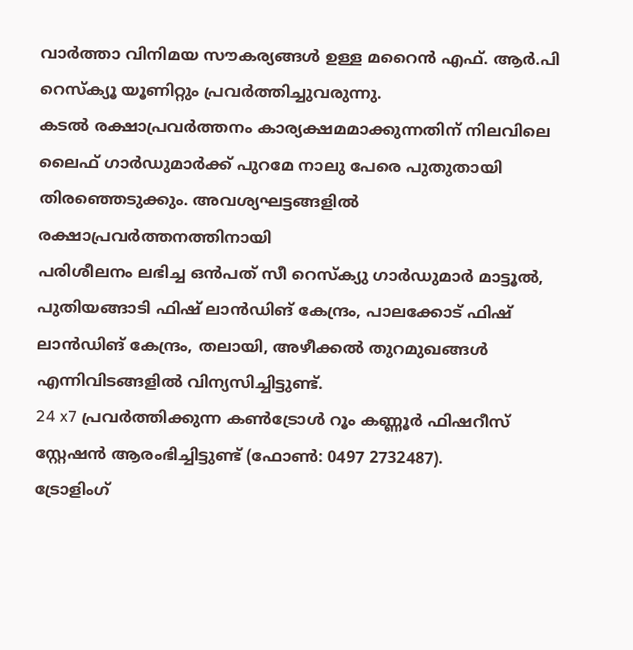വാർത്താ വിനിമയ സൗകര്യങ്ങൾ ഉള്ള മറൈൻ എഫ്. ആർ.പി റെസ്ക്യൂ യൂണിറ്റും പ്രവർത്തിച്ചുവരുന്നു.
കടൽ രക്ഷാപ്രവർത്തനം കാര്യക്ഷമമാക്കുന്നതിന് നിലവിലെ ലൈഫ് ഗാർഡുമാർക്ക് പുറമേ നാലു പേരെ പുതുതായി തിരഞ്ഞെടുക്കും. അവശ്യഘട്ടങ്ങളിൽ രക്ഷാപ്രവർത്തനത്തിനായി
പരിശീലനം ലഭിച്ച ഒൻപത് സീ റെസ്ക്യു ഗാർഡുമാർ മാട്ടൂൽ, പുതിയങ്ങാടി ഫിഷ് ലാൻഡിങ് കേന്ദ്രം, പാലക്കോട് ഫിഷ് ലാൻഡിങ് കേന്ദ്രം, തലായി, അഴീക്കൽ തുറമുഖങ്ങൾ എന്നിവിടങ്ങളിൽ വിന്യസിച്ചിട്ടുണ്ട്.
24 x7 പ്രവർത്തിക്കുന്ന കൺട്രോൾ റൂം കണ്ണൂർ ഫിഷറീസ് സ്റ്റേഷൻ ആരംഭിച്ചിട്ടുണ്ട് (ഫോൺ: 0497 2732487).
ട്രോളിംഗ്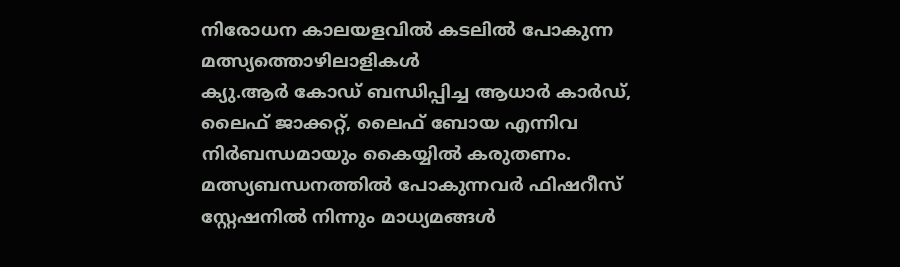നിരോധന കാലയളവിൽ കടലിൽ പോകുന്ന മത്സ്യത്തൊഴിലാളികൾ
ക്യു.ആർ കോഡ് ബന്ധിപ്പിച്ച ആധാർ കാർഡ്, ലൈഫ് ജാക്കറ്റ്, ലൈഫ് ബോയ എന്നിവ നിർബന്ധമായും കൈയ്യിൽ കരുതണം.
മത്സ്യബന്ധനത്തിൽ പോകുന്നവർ ഫിഷറീസ് സ്റ്റേഷനിൽ നിന്നും മാധ്യമങ്ങൾ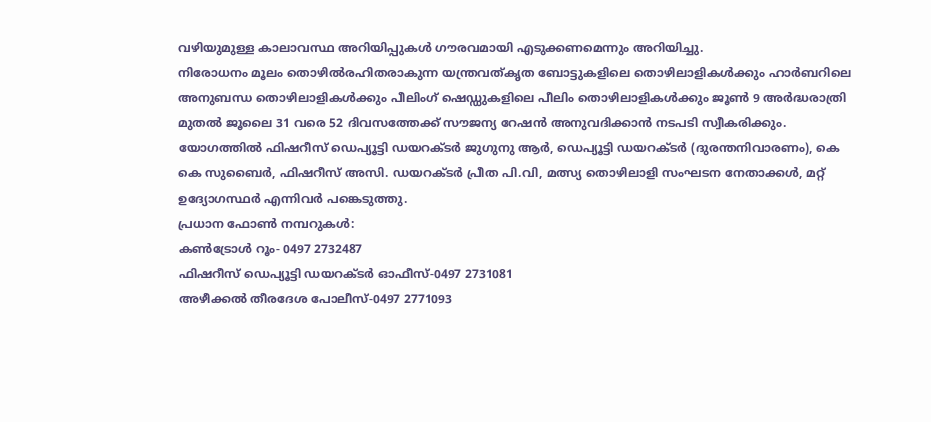വഴിയുമുള്ള കാലാവസ്ഥ അറിയിപ്പുകൾ ഗൗരവമായി എടുക്കണമെന്നും അറിയിച്ചു.
നിരോധനം മൂലം തൊഴിൽരഹിതരാകുന്ന യന്ത്രവത്കൃത ബോട്ടുകളിലെ തൊഴിലാളികൾക്കും ഹാർബറിലെ അനുബന്ധ തൊഴിലാളികൾക്കും പീലിംഗ് ഷെഡ്ഡുകളിലെ പീലിം തൊഴിലാളികൾക്കും ജൂൺ 9 അർദ്ധരാത്രി മുതൽ ജൂലൈ 31 വരെ 52 ദിവസത്തേക്ക് സൗജന്യ റേഷൻ അനുവദിക്കാൻ നടപടി സ്വീകരിക്കും.
യോഗത്തിൽ ഫിഷറീസ് ഡെപ്യൂട്ടി ഡയറക്ടർ ജുഗുനു ആർ, ഡെപ്യൂട്ടി ഡയറക്ടർ (ദുരന്തനിവാരണം), കെ കെ സുബൈർ, ഫിഷറീസ് അസി. ഡയറക്ടർ പ്രീത പി.വി, മത്സ്യ തൊഴിലാളി സംഘടന നേതാക്കൾ, മറ്റ് ഉദ്യോഗസ്ഥർ എന്നിവർ പങ്കെടുത്തു.
പ്രധാന ഫോൺ നമ്പറുകൾ:
കൺട്രോൾ റൂം- 0497 2732487
ഫിഷറീസ് ഡെപ്യൂട്ടി ഡയറക്ടർ ഓഫീസ്-0497 2731081
അഴീക്കൽ തീരദേശ പോലീസ്-0497 2771093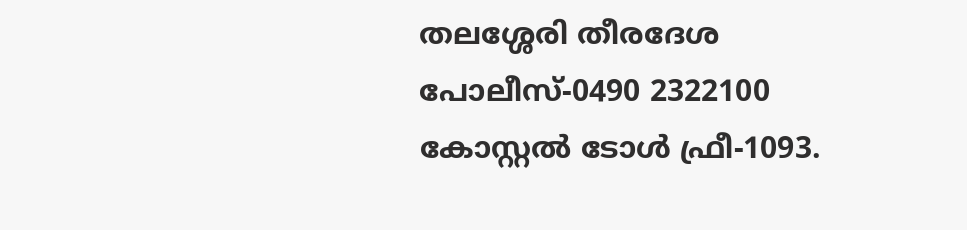തലശ്ശേരി തീരദേശ പോലീസ്-0490 2322100
കോസ്റ്റൽ ടോൾ ഫ്രീ-1093.